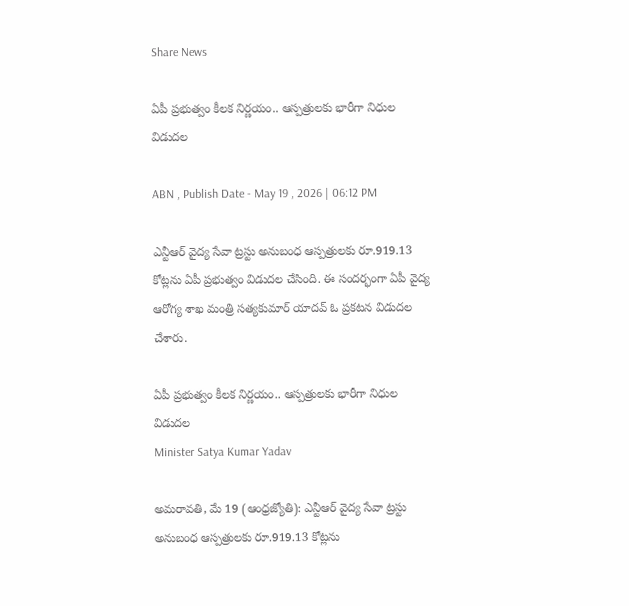Share News

ఏపీ ప్రభుత్వం కీలక నిర్ణయం.. ఆస్పత్రులకు భారీగా నిధుల విడుదల

ABN , Publish Date - May 19 , 2026 | 06:12 PM

ఎన్టీఆర్ వైద్య సేవా ట్రస్టు అనుబంధ ఆస్పత్రులకు రూ.919.13 కోట్లను ఏపీ ప్రభుత్వం విడుదల చేసింది. ఈ సందర్భంగా ఏపీ వైద్య ఆరోగ్య శాఖ మంత్రి సత్యకుమార్ యాదవ్ ఓ ప్రకటన విడుదల చేశారు.

ఏపీ ప్రభుత్వం కీలక నిర్ణయం.. ఆస్పత్రులకు భారీగా నిధుల విడుదల
Minister Satya Kumar Yadav

అమరావతి, మే 19 (ఆంధ్రజ్యోతి): ఎన్టీఆర్ వైద్య సేవా ట్రస్టు అనుబంధ ఆస్పత్రులకు రూ.919.13 కోట్లను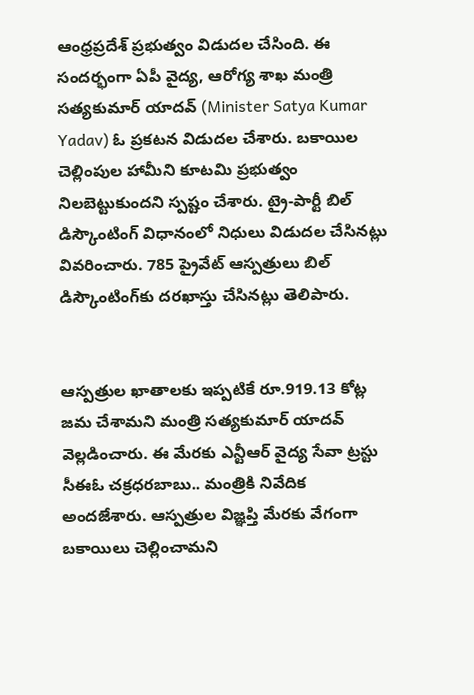ఆంధ్రప్రదేశ్ ప్రభుత్వం విడుదల చేసింది. ఈ సందర్భంగా ఏపీ వైద్య, ఆరోగ్య శాఖ మంత్రి సత్యకుమార్ యాదవ్ (Minister Satya Kumar Yadav) ఓ ప్రకటన విడుదల చేశారు. బకాయిల చెల్లింపుల హామీని కూటమి ప్రభుత్వం నిలబెట్టుకుందని స్పష్టం చేశారు. ట్రై-పార్టీ బిల్ డిస్కౌంటింగ్ విధానంలో నిధులు విడుదల చేసినట్లు వివరించారు. 785 ప్రైవేట్ ఆస్పత్రులు బిల్ డిస్కౌంటింగ్‌కు దరఖాస్తు చేసినట్లు తెలిపారు.


ఆస్పత్రుల ఖాతాలకు ఇప్పటికే రూ.919.13 కోట్ల జమ చేశామని మంత్రి సత్యకుమార్ యాదవ్ వెల్లడించారు. ఈ మేరకు ఎన్టీఆర్ వైద్య సేవా ట్రస్టు సీఈఓ చక్రధరబాబు.. మంత్రికి నివేదిక అందజేశారు. ఆస్పత్రుల విజ్ఞప్తి మేరకు వేగంగా బకాయిలు చెల్లించామని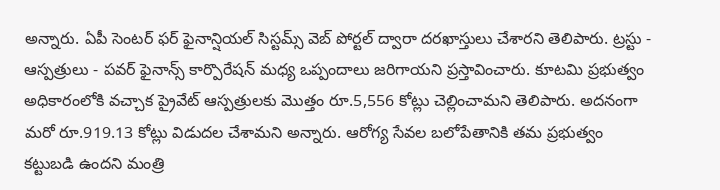అన్నారు. ఏపీ సెంటర్ ఫర్ ఫైనాన్షియల్ సిస్టమ్స్ వెబ్ పోర్టల్ ద్వారా దరఖాస్తులు చేశారని తెలిపారు. ట్రస్టు - ఆస్పత్రులు - పవర్ ఫైనాన్స్ కార్పొరేషన్ మధ్య ఒప్పందాలు జరిగాయని ప్రస్తావించారు. కూటమి ప్రభుత్వం అధికారంలోకి వచ్చాక ప్రైవేట్ ఆస్పత్రులకు మొత్తం రూ.5,556 కోట్లు చెల్లించామని తెలిపారు. అదనంగా మరో రూ.919.13 కోట్లు విడుదల చేశామని అన్నారు. ఆరోగ్య సేవల బలోపేతానికి తమ ప్రభుత్వం కట్టుబడి ఉందని మంత్రి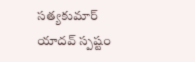సత్యకుమార్ యాదవ్ స్పష్టం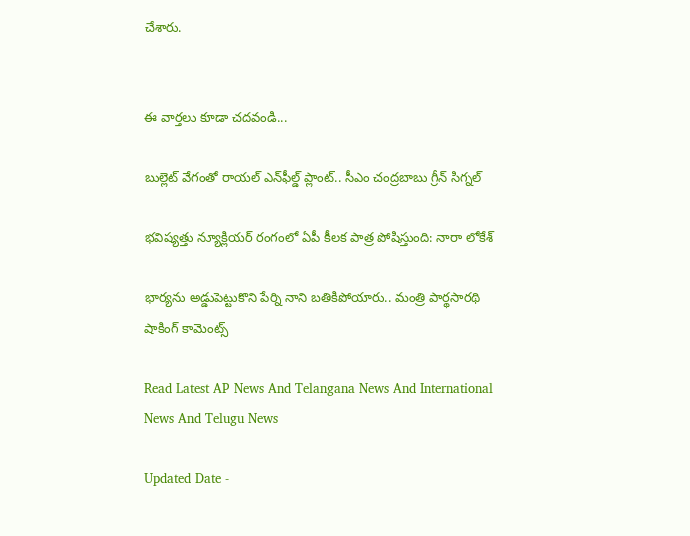చేశారు.


ఈ వార్తలు కూడా చదవండి...

బుల్లెట్ వేగంతో రాయల్ ఎన్‌ఫీల్డ్ ప్లాంట్.. సీఎం చంద్రబాబు గ్రీన్ సిగ్నల్

భవిష్యత్తు న్యూక్లియర్ రంగంలో ఏపీ కీలక పాత్ర పోషిస్తుంది: నారా లోకేశ్

భార్యను అడ్డుపెట్టుకొని పేర్ని నాని బతికిపోయారు.. మంత్రి పార్థసారథి షాకింగ్ కామెంట్స్

Read Latest AP News And Telangana News And International News And Telugu News

Updated Date -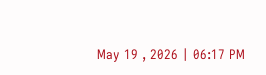May 19 , 2026 | 06:17 PM